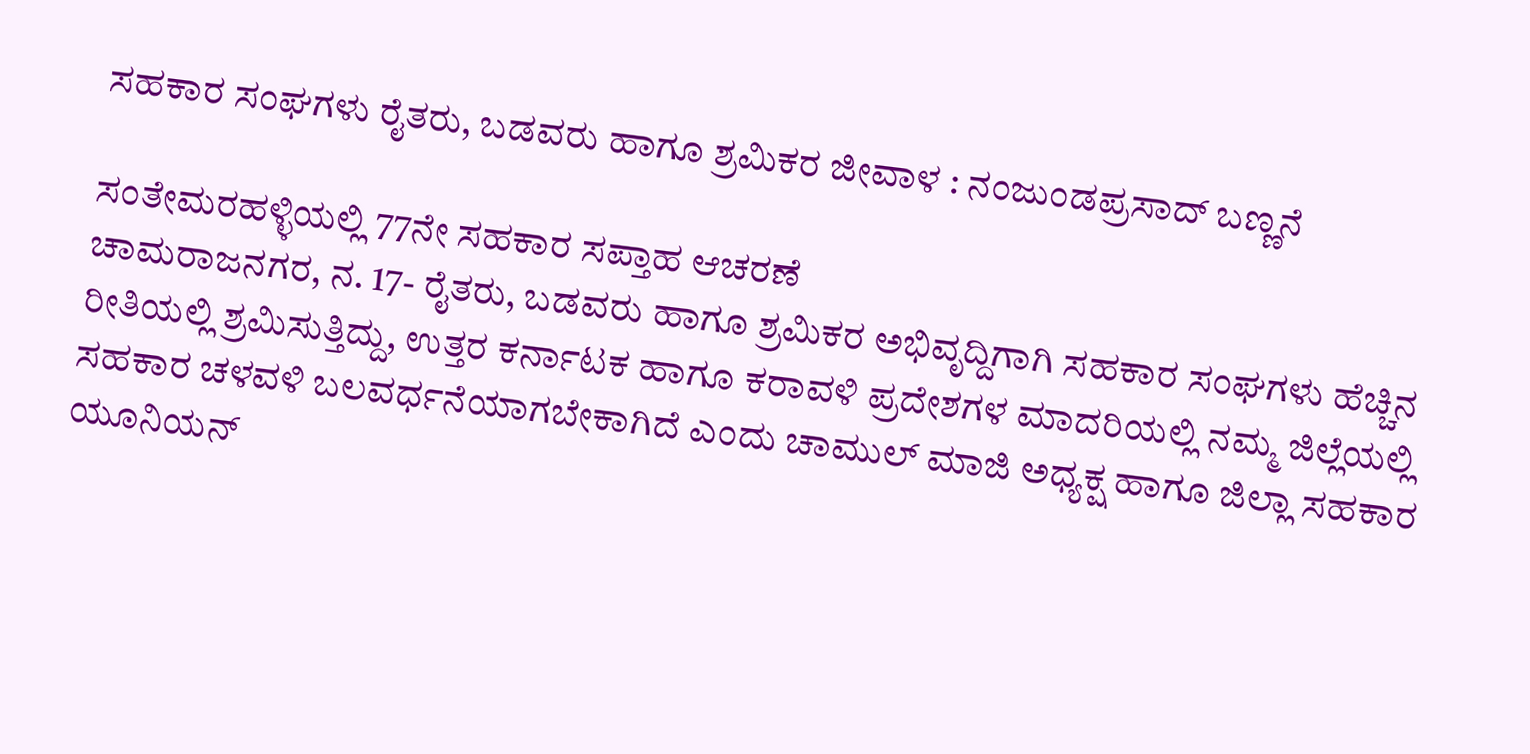ಸಹಕಾರ ಸಂಘಗಳು ರೈತರು, ಬಡವರು ಹಾಗೂ ಶ್ರಮಿಕರ ಜೀವಾಳ : ನಂಜುಂಡಪ್ರಸಾದ್ ಬಣ್ಣನೆ

ಸಂತೇಮರಹಳ್ಳಿಯಲ್ಲಿ 77ನೇ ಸಹಕಾರ ಸಪ್ತಾಹ ಆಚರಣೆ
ಚಾಮರಾಜನಗರ, ನ. 17- ರೈತರು, ಬಡವರು ಹಾಗೂ ಶ್ರಮಿಕರ ಅಭಿವೃದ್ದಿಗಾಗಿ ಸಹಕಾರ ಸಂಘಗಳು ಹೆಚ್ಚಿನ ರೀತಿಯಲ್ಲಿ ಶ್ರಮಿಸುತ್ತಿದ್ದು, ಉತ್ತರ ಕರ್ನಾಟಕ ಹಾಗೂ ಕರಾವಳಿ ಪ್ರದೇಶಗಳ ಮಾದರಿಯಲ್ಲಿ ನಮ್ಮ ಜಿಲ್ಲೆಯಲ್ಲಿ ಸಹಕಾರ ಚಳವಳಿ ಬಲವರ್ಧನೆಯಾಗಬೇಕಾಗಿದೆ ಎಂದು ಚಾಮುಲ್ ಮಾಜಿ ಅಧ್ಯಕ್ಷ ಹಾಗೂ ಜಿಲ್ಲಾ ಸಹಕಾರ ಯೂನಿಯನ್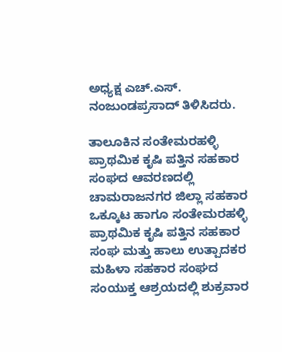ಅಧ್ಯಕ್ಷ ಎಚ್.ಎಸ್. ನಂಜುಂಡಪ್ರಸಾದ್ ತಿಳಿಸಿದರು.

ತಾಲೂಕಿನ ಸಂತೇಮರಹಳ್ಳಿ ಪ್ರಾಥಮಿಕ ಕೃಷಿ ಪತ್ತಿನ ಸಹಕಾರ ಸಂಘದ ಆವರಣದಲ್ಲಿ ಚಾಮರಾಜನಗರ ಜಿಲ್ಲಾ ಸಹಕಾರ ಒಕ್ಕೂಟ ಹಾಗೂ ಸಂತೇಮರಹಳ್ಳಿ ಪ್ರಾಥಮಿಕ ಕೃಷಿ ಪತ್ತಿನ ಸಹಕಾರ ಸಂಘ ಮತ್ತು ಹಾಲು ಉತ್ಪಾದಕರ ಮಹಿಳಾ ಸಹಕಾರ ಸಂಘದ ಸಂಯುಕ್ತ ಆಶ್ರಯದಲ್ಲಿ ಶುಕ್ರವಾರ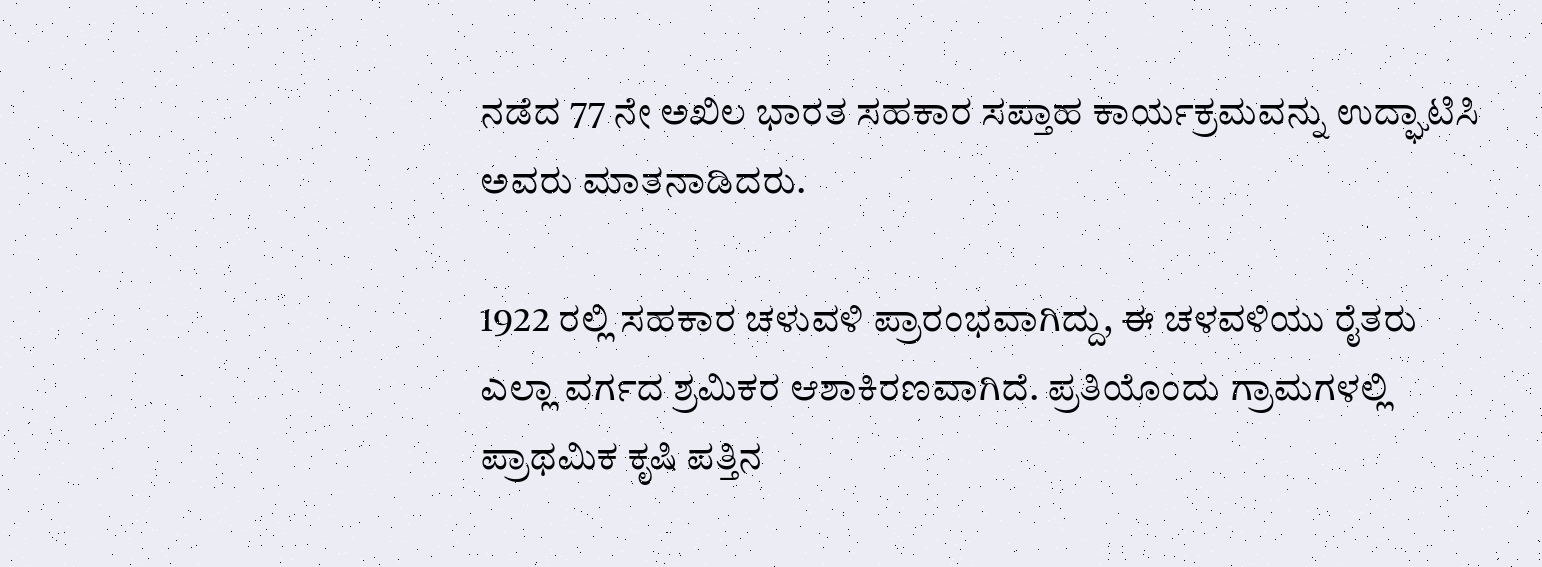ನಡೆದ 77 ನೇ ಅಖಿಲ ಭಾರತ ಸಹಕಾರ ಸಪ್ತಾಹ ಕಾರ್ಯಕ್ರಮವನ್ನು ಉದ್ಘಾಟಿಸಿ ಅವರು ಮಾತನಾಡಿದರು.

1922 ರಲ್ಲಿ ಸಹಕಾರ ಚಳುವಳಿ ಪ್ರಾರಂಭವಾಗಿದ್ದು, ಈ ಚಳವಳಿಯು ರೈತರು ಎಲ್ಲಾ ವರ್ಗದ ಶ್ರಮಿಕರ ಆಶಾಕಿರಣವಾಗಿದೆ. ಪ್ರತಿಯೊಂದು ಗ್ರಾಮಗಳಲ್ಲಿ ಪ್ರಾಥಮಿಕ ಕೃಷಿ ಪತ್ತಿನ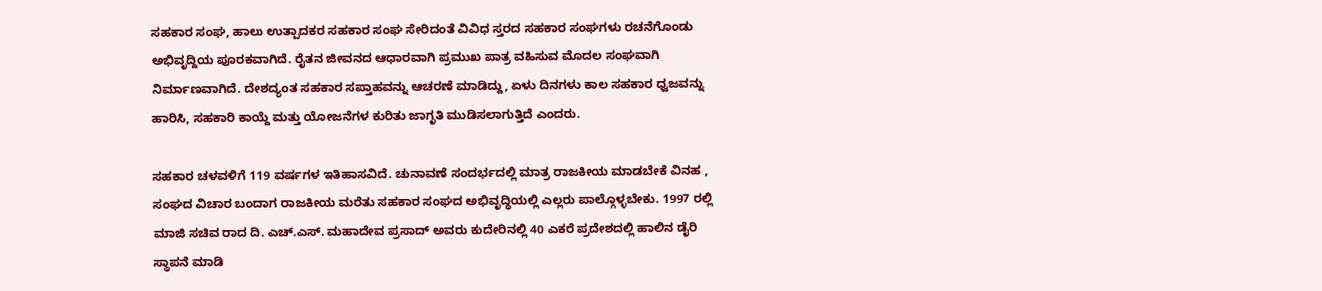ಸಹಕಾರ ಸಂಘ, ಹಾಲು ಉತ್ಪಾದಕರ ಸಹಕಾರ ಸಂಘ ಸೇರಿದಂತೆ ವಿವಿಧ ಸ್ತರದ ಸಹಕಾರ ಸಂಘಗಳು ರಚನೆಗೊಂಡು ಅಭಿವೃದ್ದಿಯ ಪೂರಕವಾಗಿದೆ. ರೈತನ ಜೀವನದ ಆಧಾರವಾಗಿ ಪ್ರಮುಖ ಪಾತ್ರ ವಹಿಸುವ ಮೊದಲ ಸಂಘವಾಗಿ ನಿರ್ಮಾಣವಾಗಿದೆ. ದೇಶದ್ಯಂತ ಸಹಕಾರ ಸಪ್ತಾಹವನ್ನು ಆಚರಣೆ ಮಾಡಿದ್ದು, ಏಳು ದಿನಗಳು ಕಾಲ ಸಹಕಾರ ಧ್ವಜವನ್ನು ಹಾರಿಸಿ, ಸಹಕಾರಿ ಕಾಯ್ದೆ ಮತ್ತು ಯೋಜನೆಗಳ ಕುರಿತು ಜಾಗೃತಿ ಮುಡಿಸಲಾಗುತ್ತಿದೆ ಎಂದರು.

ಸಹಕಾರ ಚಳವಳಿಗೆ 119 ವರ್ಷಗಳ ಇತಿಹಾಸವಿದೆ. ಚುನಾವಣೆ ಸಂದರ್ಭದಲ್ಲಿ ಮಾತ್ರ ರಾಜಕೀಯ ಮಾಡಬೇಕೆ ವಿನಹ , ಸಂಘದ ವಿಚಾರ ಬಂದಾಗ ರಾಜಕೀಯ ಮರೆತು ಸಹಕಾರ ಸಂಘದ ಅಭಿವೃದ್ಧಿಯಲ್ಲಿ ಎಲ್ಲರು ಪಾಲ್ಗೊಳ್ಳಬೇಕು. 1997 ರಲ್ಲಿ ಮಾಜಿ ಸಚಿವ ರಾದ ದಿ. ಎಚ್.ಎಸ್. ಮಹಾದೇವ ಪ್ರಸಾದ್ ಅವರು ಕುದೇರಿನಲ್ಲಿ 40 ಎಕರೆ ಪ್ರದೇಶದಲ್ಲಿ ಹಾಲಿನ ಡೈರಿ ಸ್ಥಾಪನೆ ಮಾಡಿ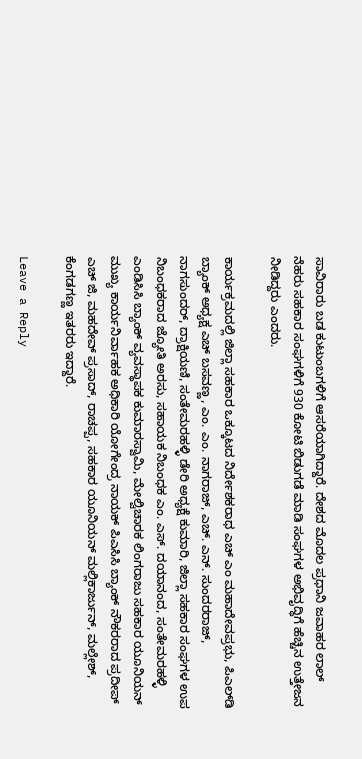ಸಾವಿರಾರು ಬಡ ಕುಟುಂಬಗಳಿಗೆ ಆಸರೆಯಾಗಿದ್ದಾರೆ. ದೇಶದ ಮೊದಲ ಪ್ರಧಾನಿ ಜವಾಹರ ಲಾಲ್ ನೆಹರು ಸಹಕಾರ ಸಂಘಗಳಿಗೆ 930 ಕೋಟಿ ಬಿಡುಗಡೆ ಮಾಡಿ ಸಂಘಗಳ ಅಭಿವೃದ್ಧಿಗೆ ಹೆಚ್ಚಿನ ಉತ್ತೇಜನ ನೀಡಿದ್ದರು ಎಂದರು.

ಕಾರ್ಯಕ್ರಮದಲ್ಲಿ ಜಿಲ್ಲಾ ಸಹಕಾರ ಒಕ್ಕೂಟದ ನಿರ್ದೇಶಕರಾಧ ಎಚ್ ಎಂ ಮಹಾದೇವಪ್ರಭು, ಪಿಎಲ್‍ಡಿ ಬ್ಯಾಂಕ್ ಅಧ್ಯಕ್ಷ ಎಚ್ ಬಸವಣ್ಣ, ಎಂ. ಎಂ. ನಾಗರಾಜ್, ಎಚ್. ಎನ್. ಸುಂದರರಾಜ್, ನಾಗಸುಂದರ್, ದ್ರಾಕ್ಷಿಯಣಿ, ಸಂತೇಮರಹಳ್ಳಿ ಡೇರಿ ಅಧ್ಯಕ್ಷೆ ಕುಮಾರಿ, ಜಿಲ್ಲಾ ಸಹಕಾರ ಸಂಘಗಳ ಉಪ ನಿಬಂಧಕರಾದ ಜ್ಯೋತಿ ಅರಸು, ಸಹಾಯಕ ನಿಬಂಧಕ ಎಂ. ಎಸ್. ದಯಾನಂದ, ಸಂತೇಮರಹಳ್ಳಿ ಎಂಡಿಸಿಸಿ ಬ್ಯಾಂಕ್ ವ್ಯವಸ್ಥಾಪಕ ಕುಮಾರಸ್ವಾಮಿ, ಮೇಲ್ವಿಚಾರಕ ಲಿಂಗರಾಜು ಸಹಕಾರ ಯೂನಿಯನ್ ಮುಖ್ಯ ಕಾರ್ಯನಿರ್ವಾಹಕ ಅಧಿಕಾರಿ ಯೋಗೇಂದ್ರ ನಾಯಕ್ ಪಿಎಸಿಸಿ ಬ್ಯಾಂಕ್ ನೌಕರರಾದ ಪ್ರದೀಪ್ ಎಚ್ ಜಿ, ಮಹದೇವ್ ಪ್ರಸಾದ್, ರಾಚಪ್ಪ, ಸಹಕಾರ ಯೂನಿಯನ್ ಮಲ್ಲಿಕಾರ್ಜುನ್, ಮಲ್ಲೇಶ್, ಕೆಂಗಡಗಣ್ಣ ಇತರರು ಇದ್ದಾರೆ.

Leave a Reply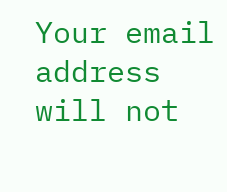Your email address will not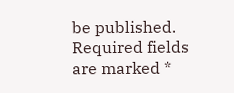be published. Required fields are marked *